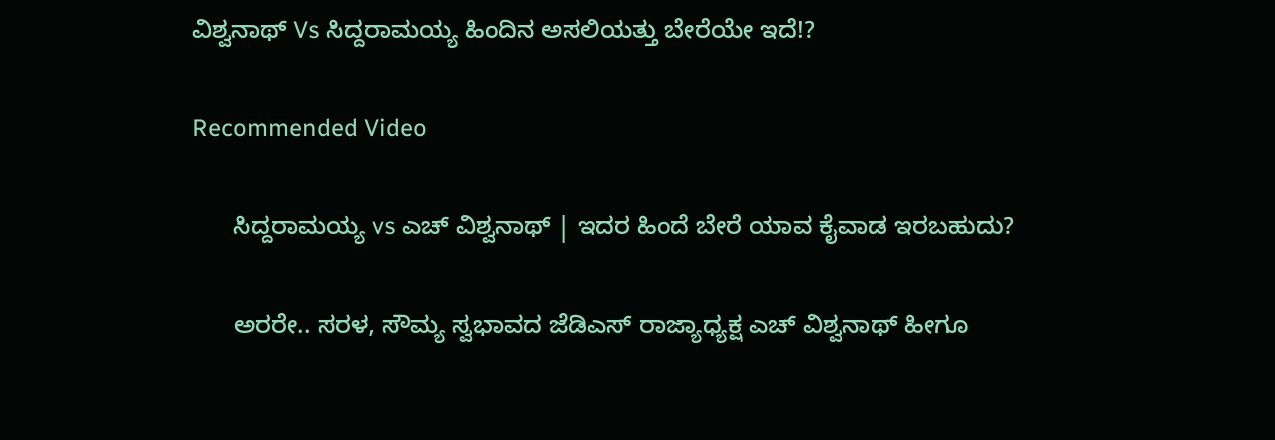ವಿಶ್ವನಾಥ್ Vs ಸಿದ್ದರಾಮಯ್ಯ ಹಿಂದಿನ ಅಸಲಿಯತ್ತು ಬೇರೆಯೇ ಇದೆ!?

Recommended Video

      ಸಿದ್ದರಾಮಯ್ಯ vs ಎಚ್ ವಿಶ್ವನಾಥ್ | ಇದರ ಹಿಂದೆ ಬೇರೆ ಯಾವ ಕೈವಾಡ ಇರಬಹುದು?

      ಅರರೇ.. ಸರಳ, ಸೌಮ್ಯ ಸ್ವಭಾವದ ಜೆಡಿಎಸ್ ರಾಜ್ಯಾಧ್ಯಕ್ಷ ಎಚ್ ವಿಶ್ವನಾಥ್ ಹೀಗೂ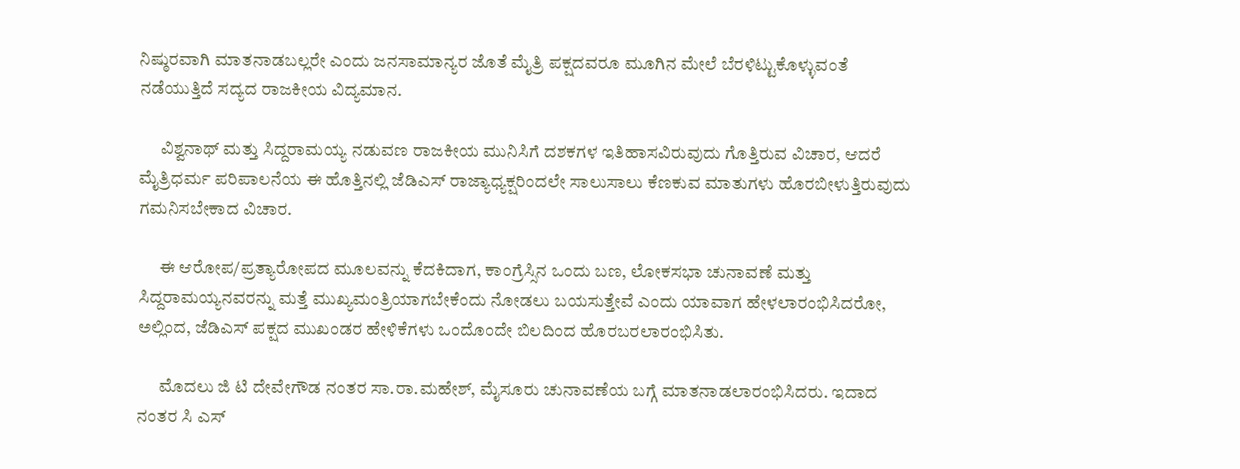ನಿಷ್ಠುರವಾಗಿ ಮಾತನಾಡಬಲ್ಲರೇ ಎಂದು ಜನಸಾಮಾನ್ಯರ ಜೊತೆ ಮೈತ್ರಿ ಪಕ್ಷದವರೂ ಮೂಗಿನ ಮೇಲೆ ಬೆರಳಿಟ್ಟುಕೊಳ್ಳುವಂತೆ ನಡೆಯುತ್ತಿದೆ ಸದ್ಯದ ರಾಜಕೀಯ ವಿದ್ಯಮಾನ.

      ವಿಶ್ವನಾಥ್ ಮತ್ತು ಸಿದ್ದರಾಮಯ್ಯ ನಡುವಣ ರಾಜಕೀಯ ಮುನಿಸಿಗೆ ದಶಕಗಳ ಇತಿಹಾಸವಿರುವುದು ಗೊತ್ತಿರುವ ವಿಚಾರ, ಆದರೆ ಮೈತ್ರಿಧರ್ಮ ಪರಿಪಾಲನೆಯ ಈ ಹೊತ್ತಿನಲ್ಲಿ ಜೆಡಿಎಸ್ ರಾಜ್ಯಾಧ್ಯಕ್ಷರಿಂದಲೇ ಸಾಲುಸಾಲು ಕೆಣಕುವ ಮಾತುಗಳು ಹೊರಬೀಳುತ್ತಿರುವುದು ಗಮನಿಸಬೇಕಾದ ವಿಚಾರ.

      ಈ ಆರೋಪ/ಪ್ರತ್ಯಾರೋಪದ ಮೂಲವನ್ನು ಕೆದಕಿದಾಗ, ಕಾಂಗ್ರೆಸ್ಸಿನ ಒಂದು ಬಣ, ಲೋಕಸಭಾ ಚುನಾವಣೆ ಮತ್ತು ಸಿದ್ದರಾಮಯ್ಯನವರನ್ನು ಮತ್ತೆ ಮುಖ್ಯಮಂತ್ರಿಯಾಗಬೇಕೆಂದು ನೋಡಲು ಬಯಸುತ್ತೇವೆ ಎಂದು ಯಾವಾಗ ಹೇಳಲಾರಂಭಿಸಿದರೋ, ಅಲ್ಲಿಂದ, ಜೆಡಿಎಸ್ ಪಕ್ಷದ ಮುಖಂಡರ ಹೇಳಿಕೆಗಳು ಒಂದೊಂದೇ ಬಿಲದಿಂದ ಹೊರಬರಲಾರಂಭಿಸಿತು.

      ಮೊದಲು ಜಿ ಟಿ ದೇವೇಗೌಡ ನಂತರ ಸಾ.ರಾ.ಮಹೇಶ್, ಮೈಸೂರು ಚುನಾವಣೆಯ ಬಗ್ಗೆ ಮಾತನಾಡಲಾರಂಭಿಸಿದರು. ಇದಾದ ನಂತರ ಸಿ ಎಸ್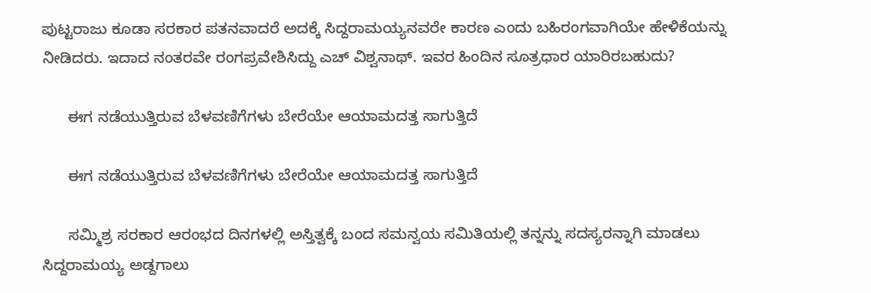ಪುಟ್ಟರಾಜು ಕೂಡಾ ಸರಕಾರ ಪತನವಾದರೆ ಅದಕ್ಕೆ ಸಿದ್ದರಾಮಯ್ಯನವರೇ ಕಾರಣ ಎಂದು ಬಹಿರಂಗವಾಗಿಯೇ ಹೇಳಿಕೆಯನ್ನು ನೀಡಿದರು. ಇದಾದ ನಂತರವೇ ರಂಗಪ್ರವೇಶಿಸಿದ್ದು ಎಚ್ ವಿಶ್ವನಾಥ್. ಇವರ ಹಿಂದಿನ ಸೂತ್ರಧಾರ ಯಾರಿರಬಹುದು?

      ಈಗ ನಡೆಯುತ್ತಿರುವ ಬೆಳವಣಿಗೆಗಳು ಬೇರೆಯೇ ಆಯಾಮದತ್ತ ಸಾಗುತ್ತಿದೆ

      ಈಗ ನಡೆಯುತ್ತಿರುವ ಬೆಳವಣಿಗೆಗಳು ಬೇರೆಯೇ ಆಯಾಮದತ್ತ ಸಾಗುತ್ತಿದೆ

      ಸಮ್ಮಿಶ್ರ ಸರಕಾರ ಆರಂಭದ ದಿನಗಳಲ್ಲಿ ಅಸ್ತಿತ್ವಕ್ಕೆ ಬಂದ ಸಮನ್ವಯ ಸಮಿತಿಯಲ್ಲಿ ತನ್ನನ್ನು ಸದಸ್ಯರನ್ನಾಗಿ ಮಾಡಲು ಸಿದ್ದರಾಮಯ್ಯ ಅಡ್ದಗಾಲು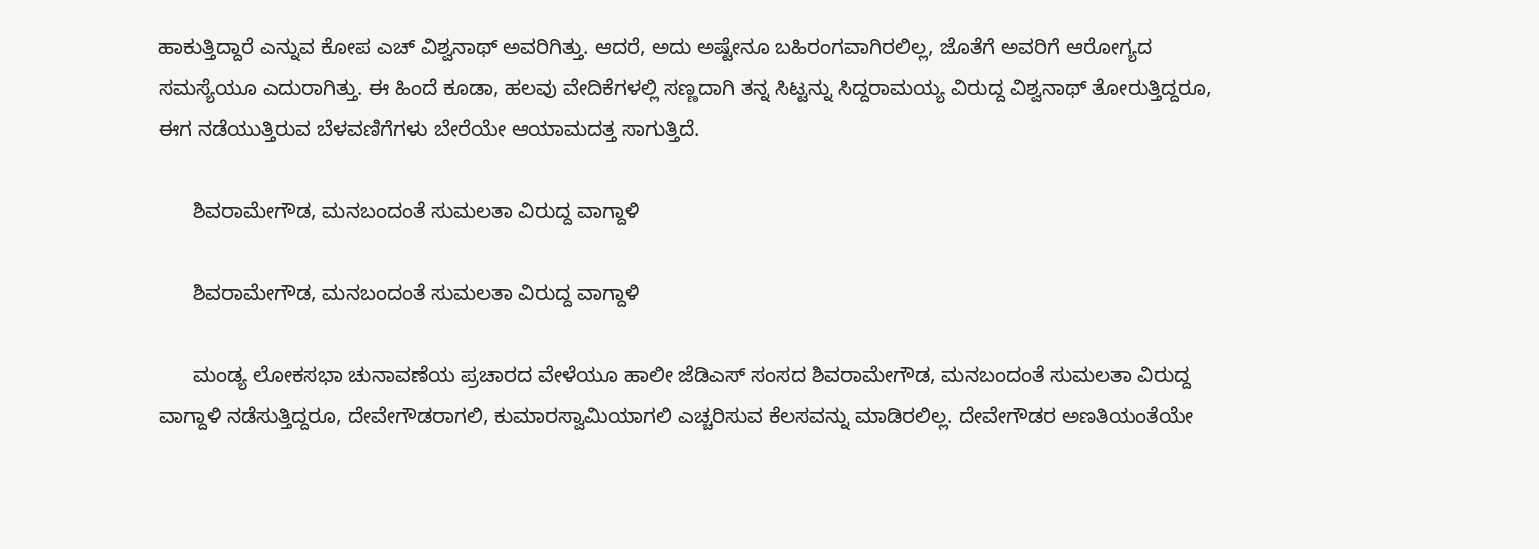ಹಾಕುತ್ತಿದ್ದಾರೆ ಎನ್ನುವ ಕೋಪ ಎಚ್ ವಿಶ್ವನಾಥ್ ಅವರಿಗಿತ್ತು. ಆದರೆ, ಅದು ಅಷ್ಟೇನೂ ಬಹಿರಂಗವಾಗಿರಲಿಲ್ಲ, ಜೊತೆಗೆ ಅವರಿಗೆ ಆರೋಗ್ಯದ ಸಮಸ್ಯೆಯೂ ಎದುರಾಗಿತ್ತು. ಈ ಹಿಂದೆ ಕೂಡಾ, ಹಲವು ವೇದಿಕೆಗಳಲ್ಲಿ ಸಣ್ಣದಾಗಿ ತನ್ನ ಸಿಟ್ಟನ್ನು ಸಿದ್ದರಾಮಯ್ಯ ವಿರುದ್ದ ವಿಶ್ವನಾಥ್ ತೋರುತ್ತಿದ್ದರೂ, ಈಗ ನಡೆಯುತ್ತಿರುವ ಬೆಳವಣಿಗೆಗಳು ಬೇರೆಯೇ ಆಯಾಮದತ್ತ ಸಾಗುತ್ತಿದೆ.

      ಶಿವರಾಮೇಗೌಡ, ಮನಬಂದಂತೆ ಸುಮಲತಾ ವಿರುದ್ದ ವಾಗ್ದಾಳಿ

      ಶಿವರಾಮೇಗೌಡ, ಮನಬಂದಂತೆ ಸುಮಲತಾ ವಿರುದ್ದ ವಾಗ್ದಾಳಿ

      ಮಂಡ್ಯ ಲೋಕಸಭಾ ಚುನಾವಣೆಯ ಪ್ರಚಾರದ ವೇಳೆಯೂ ಹಾಲೀ ಜೆಡಿಎಸ್ ಸಂಸದ ಶಿವರಾಮೇಗೌಡ, ಮನಬಂದಂತೆ ಸುಮಲತಾ ವಿರುದ್ದ ವಾಗ್ದಾಳಿ ನಡೆಸುತ್ತಿದ್ದರೂ, ದೇವೇಗೌಡರಾಗಲಿ, ಕುಮಾರಸ್ವಾಮಿಯಾಗಲಿ ಎಚ್ಚರಿಸುವ ಕೆಲಸವನ್ನು ಮಾಡಿರಲಿಲ್ಲ. ದೇವೇಗೌಡರ ಅಣತಿಯಂತೆಯೇ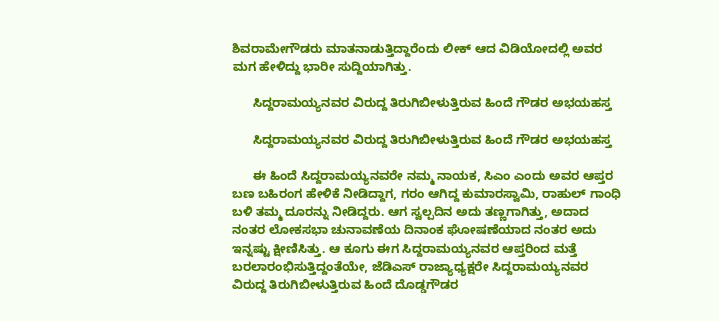ಶಿವರಾಮೇಗೌಡರು ಮಾತನಾಡುತ್ತಿದ್ದಾರೆಂದು ಲೀಕ್ ಆದ ವಿಡಿಯೋದಲ್ಲಿ ಅವರ ಮಗ ಹೇಳಿದ್ದು ಭಾರೀ ಸುದ್ದಿಯಾಗಿತ್ತು.

      ಸಿದ್ದರಾಮಯ್ಯನವರ ವಿರುದ್ದ ತಿರುಗಿಬೀಳುತ್ತಿರುವ ಹಿಂದೆ ಗೌಡರ ಅಭಯಹಸ್ತ

      ಸಿದ್ದರಾಮಯ್ಯನವರ ವಿರುದ್ದ ತಿರುಗಿಬೀಳುತ್ತಿರುವ ಹಿಂದೆ ಗೌಡರ ಅಭಯಹಸ್ತ

      ಈ ಹಿಂದೆ ಸಿದ್ದರಾಮಯ್ಯನವರೇ ನಮ್ಮ ನಾಯಕ, ಸಿಎಂ ಎಂದು ಅವರ ಆಪ್ತರ ಬಣ ಬಹಿರಂಗ ಹೇಳಿಕೆ ನೀಡಿದ್ದಾಗ, ಗರಂ ಆಗಿದ್ದ ಕುಮಾರಸ್ವಾಮಿ, ರಾಹುಲ್ ಗಾಂಧಿ ಬಳಿ ತಮ್ಮ ದೂರನ್ನು ನೀಡಿದ್ದರು. ಆಗ ಸ್ವಲ್ಪದಿನ ಅದು ತಣ್ಣಗಾಗಿತ್ತು, ಅದಾದ ನಂತರ ಲೋಕಸಭಾ ಚುನಾವಣೆಯ ದಿನಾಂಕ ಘೋಷಣೆಯಾದ ನಂತರ ಅದು ಇನ್ನಷ್ಟು ಕ್ಷೀಣಿಸಿತ್ತು. ಆ ಕೂಗು ಈಗ ಸಿದ್ದರಾಮಯ್ಯನವರ ಆಪ್ತರಿಂದ ಮತ್ತೆ ಬರಲಾರಂಭಿಸುತ್ತಿದ್ದಂತೆಯೇ, ಜೆಡಿಎಸ್ ರಾಜ್ಯಾಧ್ಯಕ್ಷರೇ ಸಿದ್ದರಾಮಯ್ಯನವರ ವಿರುದ್ದ ತಿರುಗಿಬೀಳುತ್ತಿರುವ ಹಿಂದೆ ದೊಡ್ಡಗೌಡರ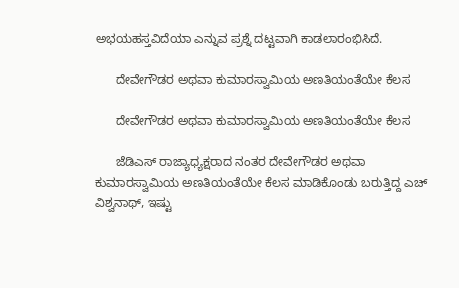ಅಭಯಹಸ್ತವಿದೆಯಾ ಎನ್ನುವ ಪ್ರಶ್ನೆ ದಟ್ಟವಾಗಿ ಕಾಡಲಾರಂಭಿಸಿದೆ.

      ದೇವೇಗೌಡರ ಅಥವಾ ಕುಮಾರಸ್ವಾಮಿಯ ಅಣತಿಯಂತೆಯೇ ಕೆಲಸ

      ದೇವೇಗೌಡರ ಅಥವಾ ಕುಮಾರಸ್ವಾಮಿಯ ಅಣತಿಯಂತೆಯೇ ಕೆಲಸ

      ಜೆಡಿಎಸ್ ರಾಜ್ಯಾಧ್ಯಕ್ಷರಾದ ನಂತರ ದೇವೇಗೌಡರ ಅಥವಾ ಕುಮಾರಸ್ವಾಮಿಯ ಅಣತಿಯಂತೆಯೇ ಕೆಲಸ ಮಾಡಿಕೊಂಡು ಬರುತ್ತಿದ್ದ ಎಚ್ ವಿಶ್ವನಾಥ್, ಇಷ್ಟು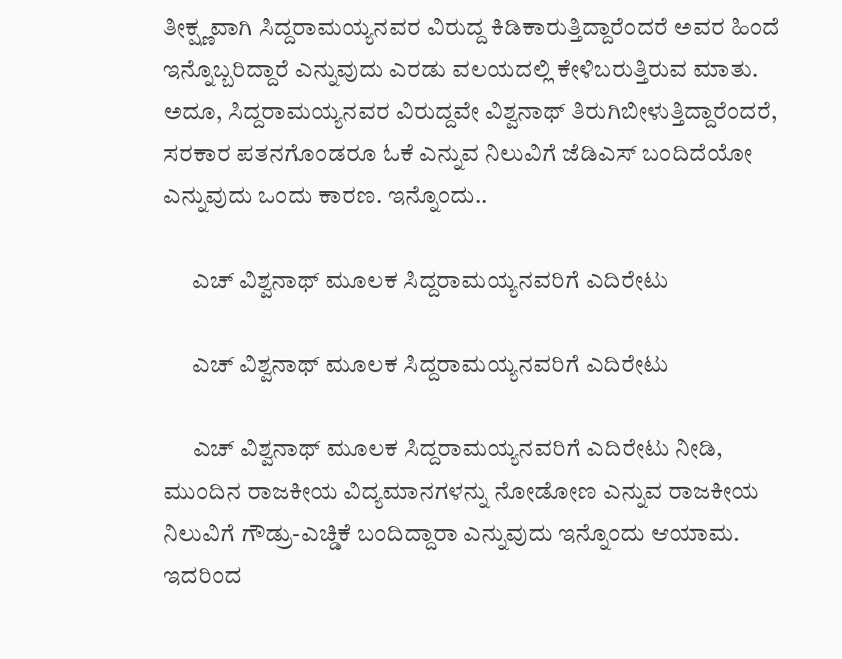ತೀಕ್ಷ್ಣವಾಗಿ ಸಿದ್ದರಾಮಯ್ಯನವರ ವಿರುದ್ದ ಕಿಡಿಕಾರುತ್ತಿದ್ದಾರೆಂದರೆ ಅವರ ಹಿಂದೆ ಇನ್ನೊಬ್ಬರಿದ್ದಾರೆ ಎನ್ನುವುದು ಎರಡು ವಲಯದಲ್ಲಿ ಕೇಳಿಬರುತ್ತಿರುವ ಮಾತು. ಅದೂ, ಸಿದ್ದರಾಮಯ್ಯನವರ ವಿರುದ್ದವೇ ವಿಶ್ವನಾಥ್ ತಿರುಗಿಬೀಳುತ್ತಿದ್ದಾರೆಂದರೆ, ಸರಕಾರ ಪತನಗೊಂಡರೂ ಓಕೆ ಎನ್ನುವ ನಿಲುವಿಗೆ ಜೆಡಿಎಸ್ ಬಂದಿದೆಯೋ ಎನ್ನುವುದು ಒಂದು ಕಾರಣ. ಇನ್ನೊಂದು..

      ಎಚ್ ವಿಶ್ವನಾಥ್ ಮೂಲಕ ಸಿದ್ದರಾಮಯ್ಯನವರಿಗೆ ಎದಿರೇಟು

      ಎಚ್ ವಿಶ್ವನಾಥ್ ಮೂಲಕ ಸಿದ್ದರಾಮಯ್ಯನವರಿಗೆ ಎದಿರೇಟು

      ಎಚ್ ವಿಶ್ವನಾಥ್ ಮೂಲಕ ಸಿದ್ದರಾಮಯ್ಯನವರಿಗೆ ಎದಿರೇಟು ನೀಡಿ, ಮುಂದಿನ ರಾಜಕೀಯ ವಿದ್ಯಮಾನಗಳನ್ನು ನೋಡೋಣ ಎನ್ನುವ ರಾಜಕೀಯ ನಿಲುವಿಗೆ ಗೌಡ್ರು-ಎಚ್ಡಿಕೆ ಬಂದಿದ್ದಾರಾ ಎನ್ನುವುದು ಇನ್ನೊಂದು ಆಯಾಮ. ಇದರಿಂದ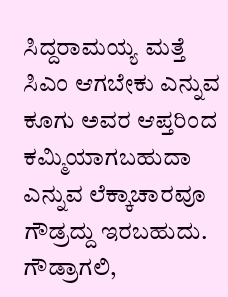ಸಿದ್ದರಾಮಯ್ಯ ಮತ್ತೆ ಸಿಎಂ ಆಗಬೇಕು ಎನ್ನುವ ಕೂಗು ಅವರ ಆಪ್ತರಿಂದ ಕಮ್ಮಿಯಾಗಬಹುದಾ ಎನ್ನುವ ಲೆಕ್ಕಾಚಾರವೂ ಗೌಡ್ರದ್ದು ಇರಬಹುದು. ಗೌಡ್ರಾಗಲಿ,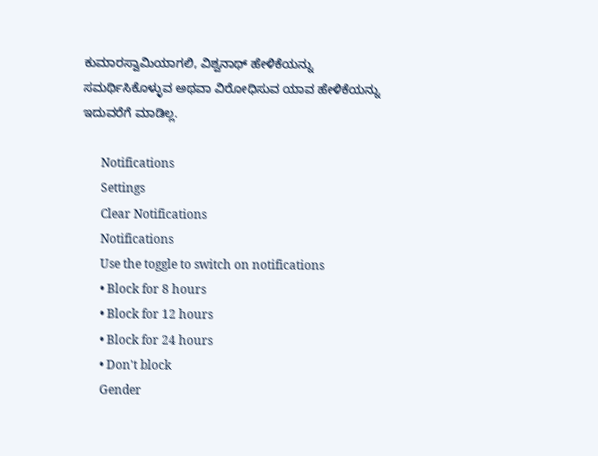ಕುಮಾರಸ್ವಾಮಿಯಾಗಲಿ, ವಿಶ್ವನಾಥ್ ಹೇಳಿಕೆಯನ್ನು ಸಮರ್ಥಿಸಿಕೊಳ್ಳುವ ಅಥವಾ ವಿರೋಧಿಸುವ ಯಾವ ಹೇಳಿಕೆಯನ್ನು ಇದುವರೆಗೆ ಮಾಡಿಲ್ಲ.

      Notifications
      Settings
      Clear Notifications
      Notifications
      Use the toggle to switch on notifications
      • Block for 8 hours
      • Block for 12 hours
      • Block for 24 hours
      • Don't block
      Gender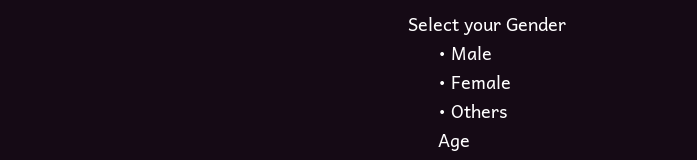Select your Gender
      • Male
      • Female
      • Others
      Age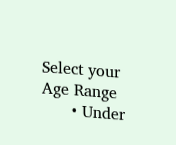Select your Age Range
      • Under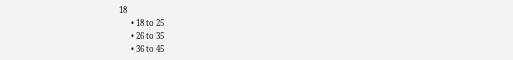18
      • 18 to 25
      • 26 to 35
      • 36 to 45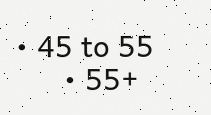• 45 to 55
      • 55+